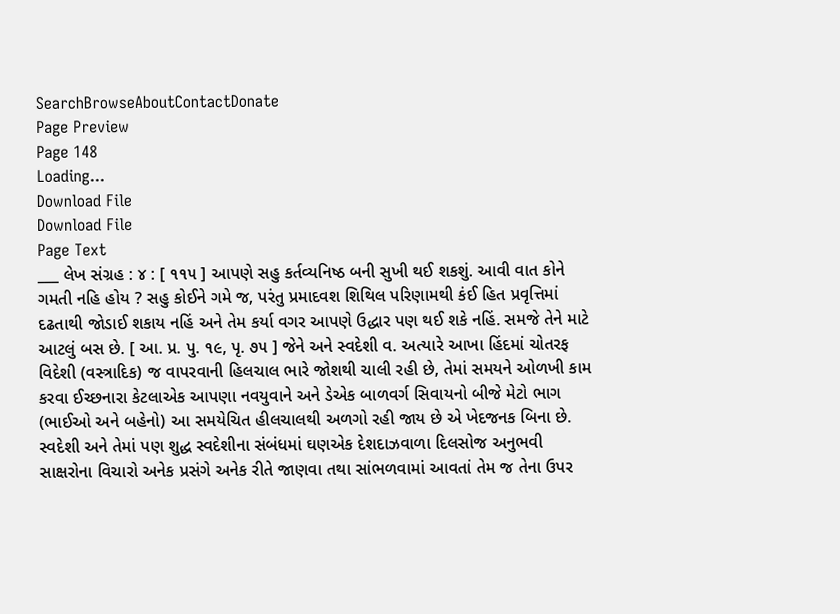SearchBrowseAboutContactDonate
Page Preview
Page 148
Loading...
Download File
Download File
Page Text
___ લેખ સંગ્રહ : ૪ : [ ૧૧૫ ] આપણે સહુ કર્તવ્યનિષ્ઠ બની સુખી થઈ શકશું. આવી વાત કોને ગમતી નહિ હોય ? સહુ કોઈને ગમે જ, પરંતુ પ્રમાદવશ શિથિલ પરિણામથી કંઈ હિત પ્રવૃત્તિમાં દઢતાથી જોડાઈ શકાય નહિં અને તેમ કર્યા વગર આપણે ઉદ્ધાર પણ થઈ શકે નહિં. સમજે તેને માટે આટલું બસ છે. [ આ. પ્ર. પુ. ૧૯, પૃ. ૭૫ ] જેને અને સ્વદેશી વ. અત્યારે આખા હિંદમાં ચોતરફ વિદેશી (વસ્ત્રાદિક) જ વાપરવાની હિલચાલ ભારે જોશથી ચાલી રહી છે, તેમાં સમયને ઓળખી કામ કરવા ઈચ્છનારા કેટલાએક આપણા નવયુવાને અને ડેએક બાળવર્ગ સિવાયનો બીજે મેટો ભાગ (ભાઈઓ અને બહેનો) આ સમયેચિત હીલચાલથી અળગો રહી જાય છે એ ખેદજનક બિના છે. સ્વદેશી અને તેમાં પણ શુદ્ધ સ્વદેશીના સંબંધમાં ઘણએક દેશદાઝવાળા દિલસોજ અનુભવી સાક્ષરોના વિચારો અનેક પ્રસંગે અનેક રીતે જાણવા તથા સાંભળવામાં આવતાં તેમ જ તેના ઉપર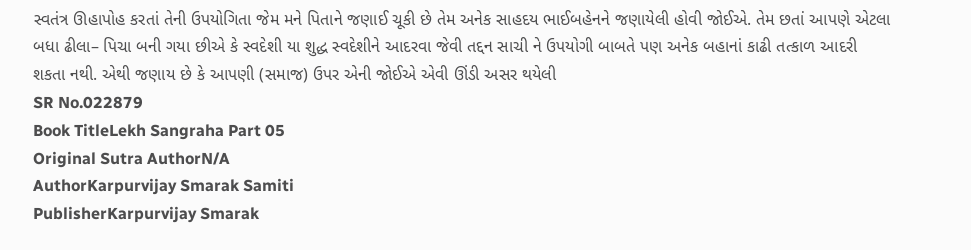સ્વતંત્ર ઊહાપોહ કરતાં તેની ઉપયોગિતા જેમ મને પિતાને જણાઈ ચૂકી છે તેમ અનેક સાહદય ભાઈબહેનને જણાયેલી હોવી જોઈએ. તેમ છતાં આપણે એટલા બધા ઢીલા– પિચા બની ગયા છીએ કે સ્વદેશી યા શુદ્ધ સ્વદેશીને આદરવા જેવી તદ્દન સાચી ને ઉપયોગી બાબતે પણ અનેક બહાનાં કાઢી તત્કાળ આદરી શકતા નથી. એથી જણાય છે કે આપણી (સમાજ) ઉપર એની જોઈએ એવી ઊંડી અસર થયેલી
SR No.022879
Book TitleLekh Sangraha Part 05
Original Sutra AuthorN/A
AuthorKarpurvijay Smarak Samiti
PublisherKarpurvijay Smarak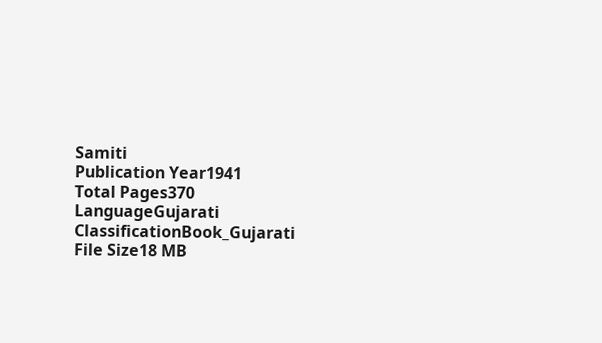Samiti
Publication Year1941
Total Pages370
LanguageGujarati
ClassificationBook_Gujarati
File Size18 MB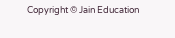Copyright © Jain Education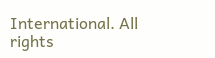International. All rights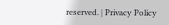reserved. | Privacy Policy